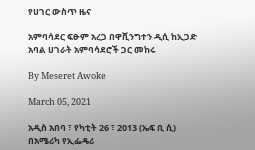የሀገር ውስጥ ዜና

አምባሳደር ፍፁም አረጋ በዋሺንግተን ዲሲ ከኢጋድ አባል ሀገራት አምባሳደሮች ጋር መከሩ

By Meseret Awoke

March 05, 2021

አዲስ አበባ ፣ የካቲት 26 ፣ 2013 (ኤፍ ቢ ሲ) በአሜሪካ የኢፌዴሪ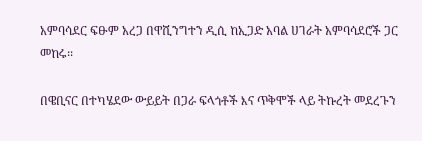አምባሳደር ፍፁም አረጋ በዋሺንግተን ዲሲ ከኢጋድ አባል ሀገራት አምባሳደሮች ጋር መከሩ፡፡

በዌቢናር በተካሄደው ውይይት በጋራ ፍላጎቶች እና ጥቅሞች ላይ ትኩረት መደረጉን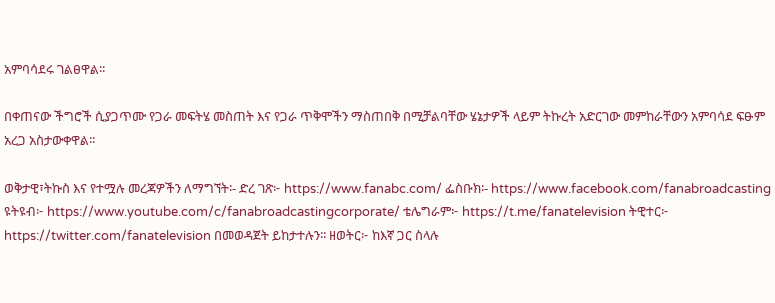አምባሳደሩ ገልፀዋል፡፡

በቀጠናው ችግሮች ሲያጋጥሙ የጋራ መፍትሄ መስጠት እና የጋራ ጥቅሞችን ማስጠበቅ በሚቻልባቸው ሄኔታዎች ላይም ትኩረት አድርገው መምከራቸውን አምባሳደ ፍፁም አረጋ አስታውቀዋል፡፡

ወቅታዊ፣ትኩስ እና የተሟሉ መረጃዎችን ለማግኘት፡- ድረ ገጽ፦ https://www.fanabc.com/ ፌስቡክ፡- https://www.facebook.com/fanabroadcasting ዩትዩብ፦ https://www.youtube.com/c/fanabroadcastingcorporate/ ቴሌግራም፦ https://t.me/fanatelevision ትዊተር፦ https://twitter.com/fanatelevision በመወዳጀት ይከታተሉን፡፡ ዘወትር፦ ከእኛ ጋር ስላሉ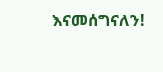እናመሰግናለን!